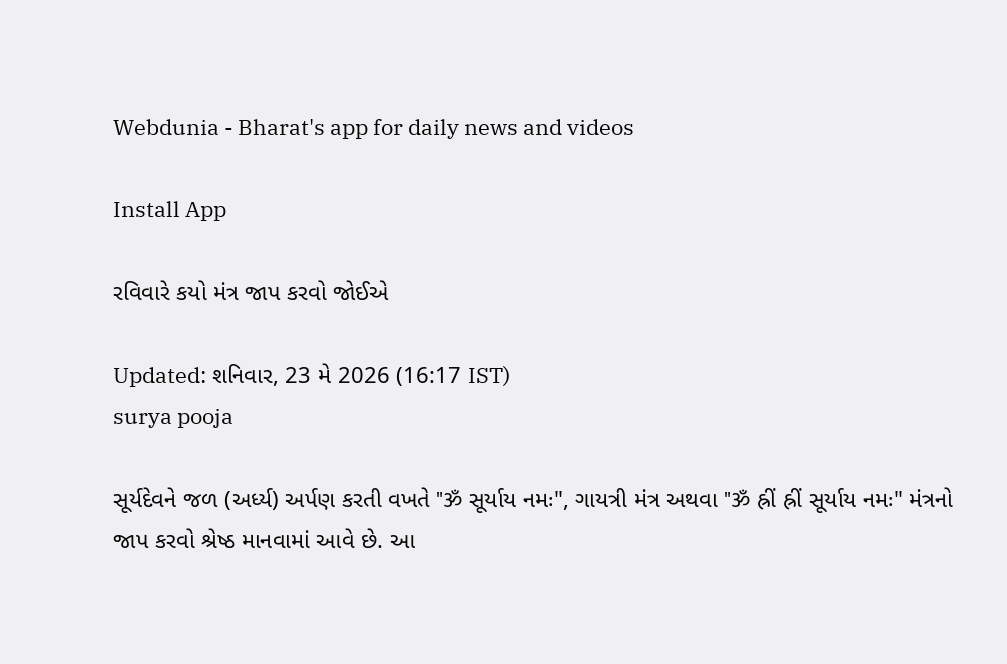Webdunia - Bharat's app for daily news and videos

Install App

રવિવારે કયો મંત્ર જાપ કરવો જોઈએ

Updated: શનિવાર, 23 મે 2026 (16:17 IST)
surya pooja

સૂર્યદેવને જળ (અર્ધ્ય) અર્પણ કરતી વખતે "ॐ સૂર્યાય નમઃ", ગાયત્રી મંત્ર અથવા "ॐ હ્રીં હ્રીં સૂર્યાય નમઃ" મંત્રનો જાપ કરવો શ્રેષ્ઠ માનવામાં આવે છે. આ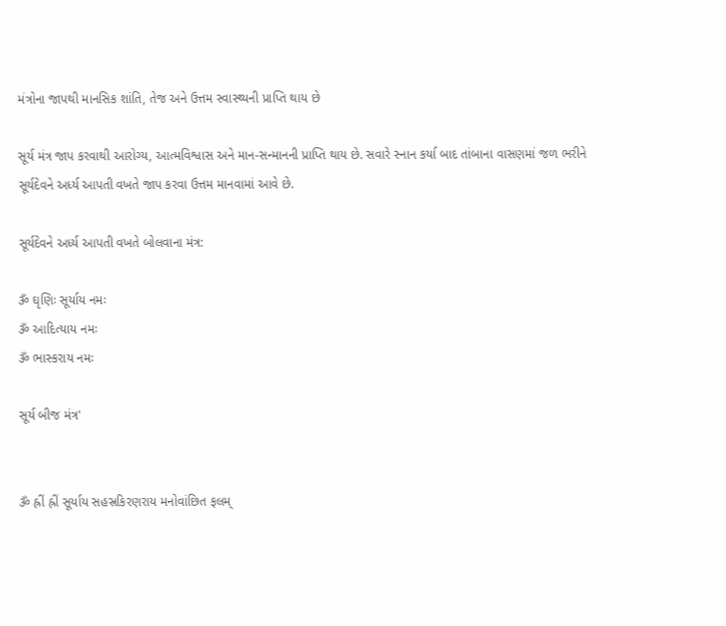મંત્રોના જાપથી માનસિક શાંતિ, તેજ અને ઉત્તમ સ્વાસ્થ્યની પ્રાપ્તિ થાય છે

સૂર્ય મંત્ર જાપ કરવાથી આરોગ્ય, આત્મવિશ્વાસ અને માન-સન્માનની પ્રાપ્તિ થાય છે. સવારે સ્નાન કર્યા બાદ તાંબાના વાસણમાં જળ ભરીને સૂર્યદેવને અર્ધ્ય આપતી વખતે જાપ કરવા ઉત્તમ માનવામાં આવે છે.

સૂર્યદેવને અર્ધ્ય આપતી વખતે બોલવાના મંત્ર:

ૐ ઘૃણિઃ સૂર્યાય નમઃ
ૐ આદિત્યાય નમઃ
ૐ ભાસ્કરાય નમઃ

સૂર્ય બીજ મંત્ર'


ૐ હ્રીં હ્રીં સૂર્યાય સહસ્રકિરણરાય મનોવાંછિત ફલમ્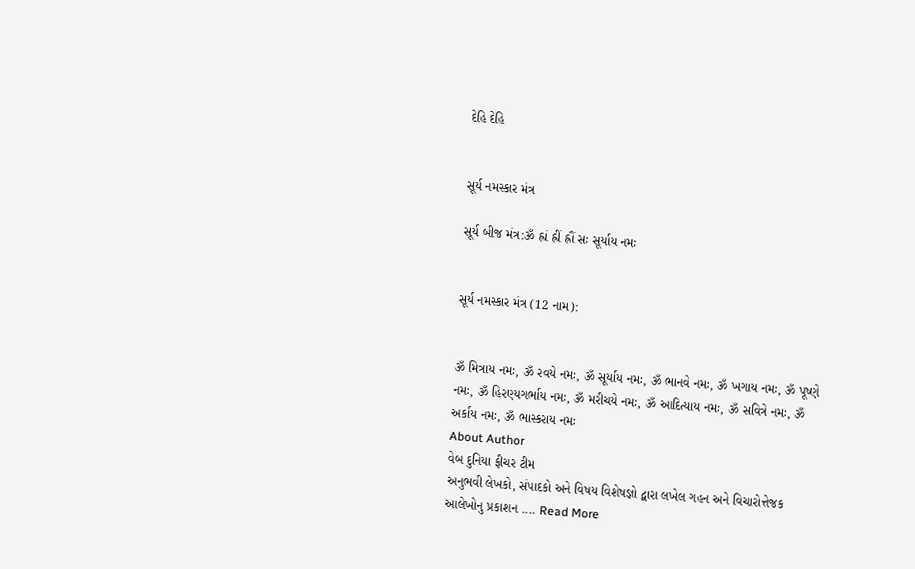દેહિ દેહિ


સૂર્ય નમસ્કાર મંત્ર

સૂર્ય બીજ મંત્ર:ૐ હ્રાં હ્રીં હ્રૌં સઃ સૂર્યાય નમઃ


સૂર્ય નમસ્કાર મંત્ર (12 નામ):


ૐ મિત્રાય નમઃ, ૐ રવયે નમઃ, ૐ સૂર્યાય નમઃ, ૐ ભાનવે નમઃ, ૐ ખગાય નમઃ, ૐ પૂષ્ણે નમઃ, ૐ હિરણ્યગર્ભાય નમઃ, ૐ મરીચયે નમઃ, ૐ આદિત્યાય નમઃ, ૐ સવિત્રે નમઃ, ૐ અર્કાય નમઃ, ૐ ભાસ્કરાય નમઃ
About Author
વેબ દુનિયા ફીચર ટીમ
અનુભવી લેખકો, સંપાદકો અને વિષય વિશેષજ્ઞો દ્વારા લખેલ ગહન અને વિચારોત્તેજક આલેખોનુ પ્રકાશન .... Read More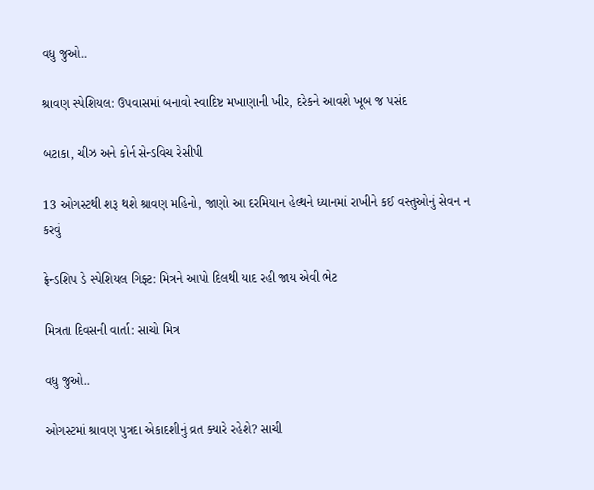વધુ જુઓ..

શ્રાવણ સ્પેશિયલ: ઉપવાસમાં બનાવો સ્વાદિષ્ટ મખાણાની ખીર, દરેકને આવશે ખૂબ જ પસંદ

બટાકા, ચીઝ અને કોર્ન સેન્ડવિચ રેસીપી

13 ઓગસ્ટથી શરૂ થશે શ્રાવણ મહિનો, જાણો આ દરમિયાન હેલ્થને ધ્યાનમાં રાખીને કઈ વસ્તુઓનું સેવન ન કરવું

ફ્રેન્ડશિપ ડે સ્પેશિયલ ગિફ્ટ: મિત્રને આપો દિલથી યાદ રહી જાય એવી ભેટ

મિત્રતા દિવસની વાર્તા: સાચો મિત્ર

વધુ જુઓ..

ઓગસ્ટમાં શ્રાવણ પુત્રદા એકાદશીનું વ્રત ક્યારે રહેશે? સાચી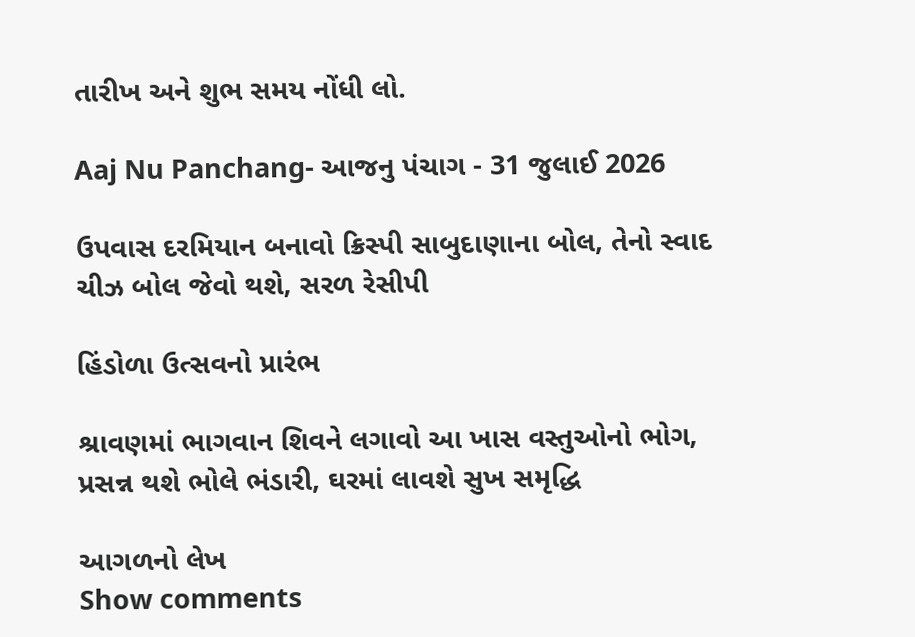તારીખ અને શુભ સમય નોંધી લો.

Aaj Nu Panchang- આજનુ પંચાગ - 31 જુલાઈ 2026

ઉપવાસ દરમિયાન બનાવો ક્રિસ્પી સાબુદાણાના બોલ, તેનો સ્વાદ ચીઝ બોલ જેવો થશે, સરળ રેસીપી

હિંડોળા ઉત્સવનો પ્રારંભ

શ્રાવણમાં ભાગવાન શિવને લગાવો આ ખાસ વસ્તુઓનો ભોગ, પ્રસન્ન થશે ભોલે ભંડારી, ઘરમાં લાવશે સુખ સમૃદ્ધિ

આગળનો લેખ
Show comments